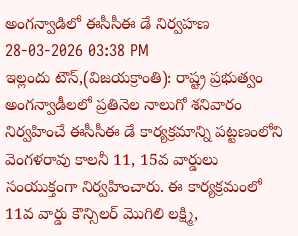అంగన్వాడిలో ఈసీసీఈ డే నిర్వహణ
28-03-2026 03:38 PM
ఇల్లందు టౌన్,(విజయక్రాంతి): రాష్ట్ర ప్రభుత్వం అంగన్వాడీలలో ప్రతినెల నాలుగో శనివారం నిర్వహించే ఈసీసీఈ డే కార్యక్రమాన్ని పట్టణంలోని వెంగళరావు కాలనీ 11, 15వ వార్డులు సంయుక్తంగా నిర్వహించారు. ఈ కార్యక్రమంలో 11వ వార్డు కౌన్సిలర్ మొగిలి లక్ష్మి,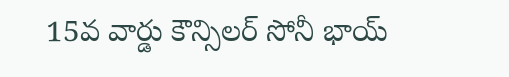15వ వార్డు కౌన్సిలర్ సోనీ భాయ్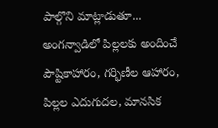పాల్గొని మాట్లాడుతూ... అంగన్వాడిలో పిల్లలకు అందించే పౌష్టికాహారం, గర్భిణీల ఆహారం, పిల్లల ఎదుగుదల, మానసిక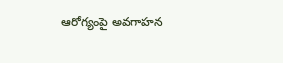ఆరోగ్యంపై అవగాహన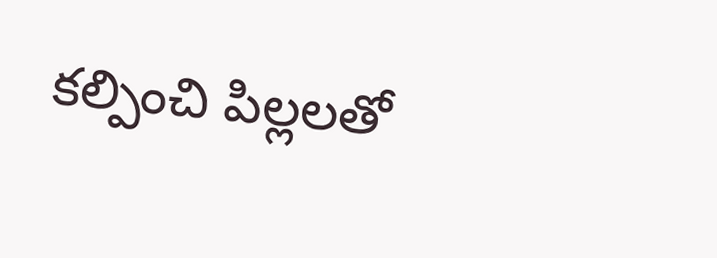కల్పించి పిల్లలతో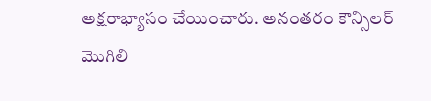అక్షరాభ్యాసం చేయించారు. అనంతరం కౌన్సిలర్ మొగిలి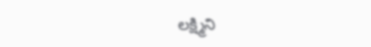లక్ష్మిని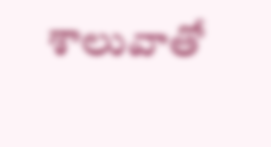శాలువాతో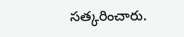సత్కరించారు.